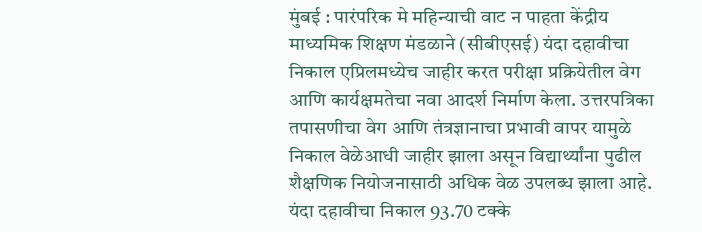मुंबई : पारंपरिक मे महिन्याची वाट न पाहता केंद्रीय माध्यमिक शिक्षण मंडळाने (सीबीएसई) यंदा दहावीचा निकाल एप्रिलमध्येच जाहीर करत परीक्षा प्रक्रियेतील वेग आणि कार्यक्षमतेचा नवा आदर्श निर्माण केला. उत्तरपत्रिका तपासणीचा वेग आणि तंत्रज्ञानाचा प्रभावी वापर यामुळे निकाल वेळेआधी जाहीर झाला असून विद्यार्थ्यांना पुढील शैक्षणिक नियोजनासाठी अधिक वेळ उपलब्ध झाला आहे.
यंदा दहावीचा निकाल 93.70 टक्के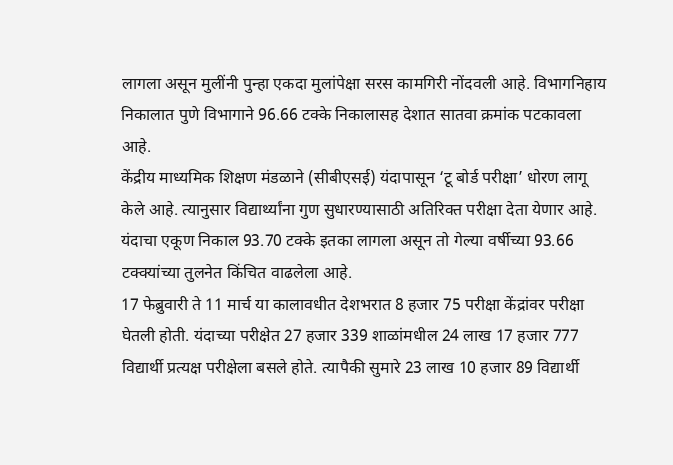लागला असून मुलींनी पुन्हा एकदा मुलांपेक्षा सरस कामगिरी नोंदवली आहे. विभागनिहाय निकालात पुणे विभागाने 96.66 टक्के निकालासह देशात सातवा क्रमांक पटकावला आहे.
केंद्रीय माध्यमिक शिक्षण मंडळाने (सीबीएसई) यंदापासून ‘टू बोर्ड परीक्षा’ धोरण लागू केले आहे. त्यानुसार विद्यार्थ्यांना गुण सुधारण्यासाठी अतिरिक्त परीक्षा देता येणार आहे. यंदाचा एकूण निकाल 93.70 टक्के इतका लागला असून तो गेल्या वर्षीच्या 93.66 टक्क्यांच्या तुलनेत किंचित वाढलेला आहे.
17 फेब्रुवारी ते 11 मार्च या कालावधीत देशभरात 8 हजार 75 परीक्षा केंद्रांवर परीक्षा घेतली होती. यंदाच्या परीक्षेत 27 हजार 339 शाळांमधील 24 लाख 17 हजार 777 विद्यार्थी प्रत्यक्ष परीक्षेला बसले होते. त्यापैकी सुमारे 23 लाख 10 हजार 89 विद्यार्थी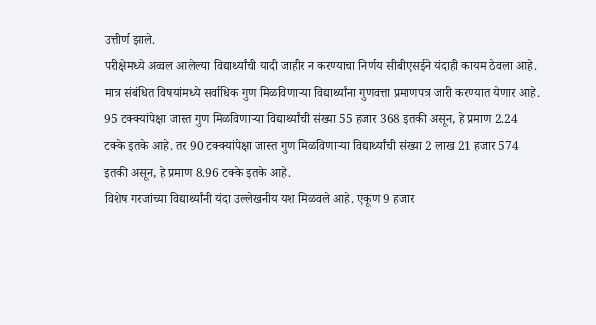उत्तीर्ण झाले.
परीक्षेमध्ये अव्वल आलेल्या विद्यार्थ्यांची यादी जाहीर न करण्याचा निर्णय सीबीएसईने यंदाही कायम ठेवला आहे. मात्र संबंधित विषयांमध्ये सर्वाधिक गुण मिळविणाऱ्या विद्यार्थ्यांना गुणवत्ता प्रमाणपत्र जारी करण्यात येणार आहे.
95 टक्क्यांपेक्षा जास्त गुण मिळविणाऱ्या विद्यार्थ्यांची संख्या 55 हजार 368 इतकी असून, हे प्रमाण 2.24 टक्के इतके आहे. तर 90 टक्क्यांपेक्षा जास्त गुण मिळविणाऱ्या विद्यार्थ्यांची संख्या 2 लाख 21 हजार 574 इतकी असून, हे प्रमाण 8.96 टक्के इतके आहे.
विशेष गरजांच्या विद्यार्थ्यांनी यंदा उल्लेखनीय यश मिळवले आहे. एकूण 9 हजार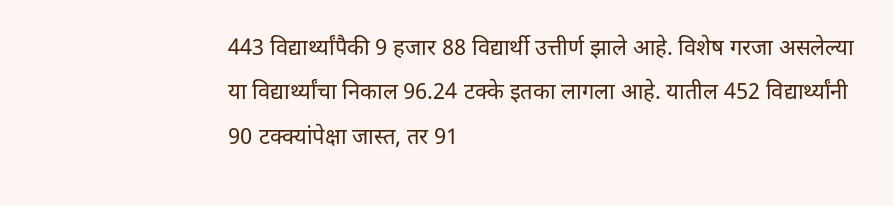443 विद्यार्थ्यांपैकी 9 हजार 88 विद्यार्थी उत्तीर्ण झाले आहे. विशेष गरजा असलेल्या या विद्यार्थ्यांचा निकाल 96.24 टक्के इतका लागला आहे. यातील 452 विद्यार्थ्यांनी 90 टक्क्यांपेक्षा जास्त, तर 91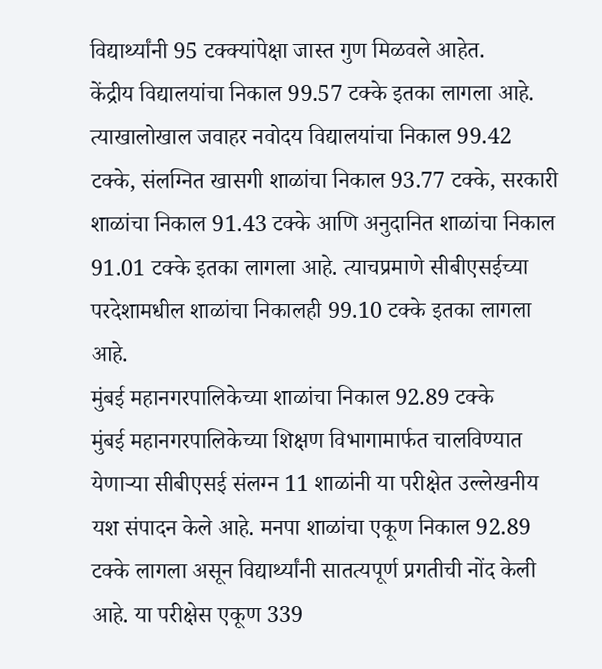विद्यार्थ्यांनी 95 टक्क्यांपेक्षा जास्त गुण मिळवले आहेत.
केंद्रीय विद्यालयांचा निकाल 99.57 टक्के इतका लागला आहे. त्याखालोखाल जवाहर नवोदय विद्यालयांचा निकाल 99.42 टक्के, संलग्नित खासगी शाळांचा निकाल 93.77 टक्के, सरकारी शाळांचा निकाल 91.43 टक्के आणि अनुदानित शाळांचा निकाल 91.01 टक्के इतका लागला आहे. त्याचप्रमाणे सीबीएसईच्या परदेशामधील शाळांचा निकालही 99.10 टक्के इतका लागला आहे.
मुंबई महानगरपालिकेच्या शाळांचा निकाल 92.89 टक्के
मुंबई महानगरपालिकेच्या शिक्षण विभागामार्फत चालविण्यात येणाऱ्या सीबीएसई संलग्न 11 शाळांनी या परीक्षेत उल्लेखनीय यश संपादन केले आहे. मनपा शाळांचा एकूण निकाल 92.89 टक्के लागला असून विद्यार्थ्यांनी सातत्यपूर्ण प्रगतीची नोंद केली आहे. या परीक्षेस एकूण 339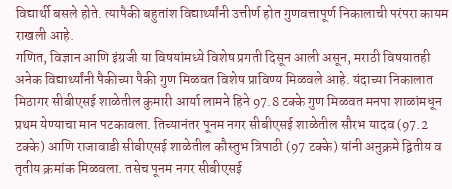विद्यार्थी बसले होते. त्यापैकी बहुतांश विद्यार्थ्यांनी उत्तीर्ण होत गुणवत्तापूर्ण निकालाची परंपरा कायम राखली आहे.
गणित, विज्ञान आणि इंग्रजी या विषयांमध्ये विशेष प्रगती दिसून आली असून, मराठी विषयातही अनेक विद्यार्थ्यांनी पैकीच्या पैकी गुण मिळवत विशेष प्राविण्य मिळवले आहे. यंदाच्या निकालात मिठागर सीबीएसई शाळेतील कुमारी आर्या लामने हिने 97.8 टक्के गुण मिळवत मनपा शाळांमधून प्रथम येण्याचा मान पटकावला. तिच्यानंतर पूनम नगर सीबीएसई शाळेतील सौरभ यादव (97.2 टक्के) आणि राजावाडी सीबीएसई शाळेतील कौस्तुभ त्रिपाठी (97 टक्के) यांनी अनुक्रमे द्वितीय व तृतीय क्रमांक मिळवला. तसेच पूनम नगर सीबीएसई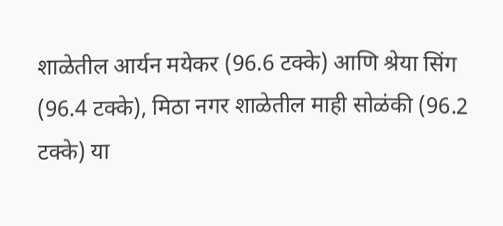शाळेतील आर्यन मयेकर (96.6 टक्के) आणि श्रेया सिंग (96.4 टक्के), मिठा नगर शाळेतील माही सोळंकी (96.2 टक्के) या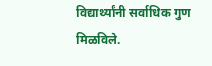विद्यार्थ्यांनी सर्वाधिक गुण मिळविले.